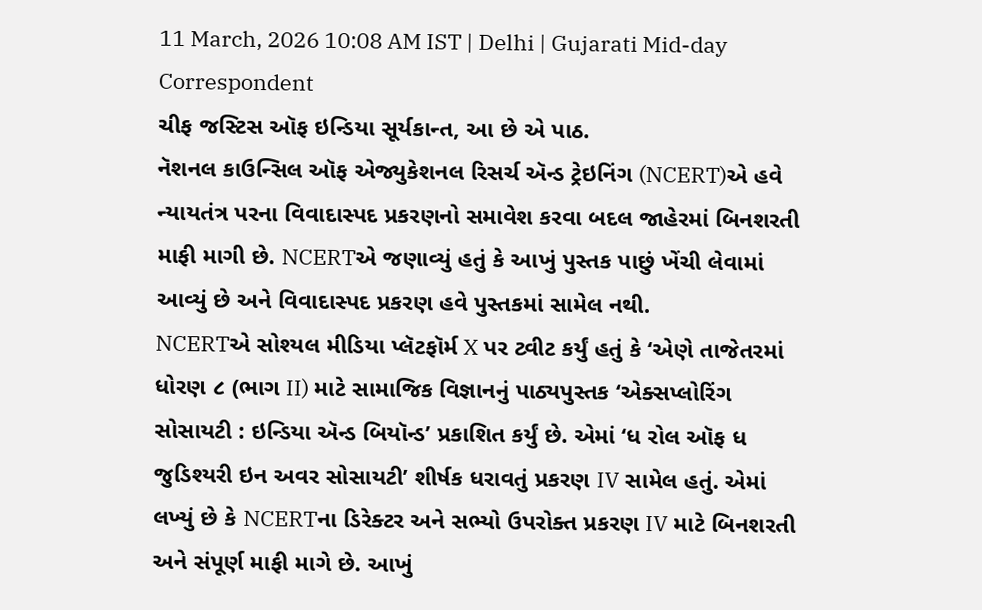11 March, 2026 10:08 AM IST | Delhi | Gujarati Mid-day Correspondent
ચીફ જસ્ટિસ ઑફ ઇન્ડિયા સૂર્યકાન્ત, આ છે એ પાઠ.
નૅશનલ કાઉન્સિલ ઑફ એજ્યુકેશનલ રિસર્ચ ઍન્ડ ટ્રેઇનિંગ (NCERT)એ હવે ન્યાયતંત્ર પરના વિવાદાસ્પદ પ્રકરણનો સમાવેશ કરવા બદલ જાહેરમાં બિનશરતી માફી માગી છે. NCERTએ જણાવ્યું હતું કે આખું પુસ્તક પાછું ખેંચી લેવામાં આવ્યું છે અને વિવાદાસ્પદ પ્રકરણ હવે પુસ્તકમાં સામેલ નથી.
NCERTએ સોશ્યલ મીડિયા પ્લૅટફૉર્મ X પર ટ્વીટ કર્યું હતું કે ‘એણે તાજેતરમાં ધોરણ ૮ (ભાગ II) માટે સામાજિક વિજ્ઞાનનું પાઠ્યપુસ્તક ‘એક્સપ્લોરિંગ સોસાયટી : ઇન્ડિયા ઍન્ડ બિયૉન્ડ’ પ્રકાશિત કર્યું છે. એમાં ‘ધ રોલ ઑફ ધ જુડિશ્યરી ઇન અવર સોસાયટી’ શીર્ષક ધરાવતું પ્રકરણ IV સામેલ હતું. એમાં લખ્યું છે કે NCERTના ડિરેક્ટર અને સભ્યો ઉપરોક્ત પ્રકરણ IV માટે બિનશરતી અને સંપૂર્ણ માફી માગે છે. આખું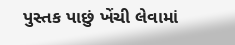પુસ્તક પાછું ખેંચી લેવામાં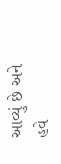આવ્યું છે અને હવે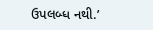ઉપલબ્ધ નથી.’